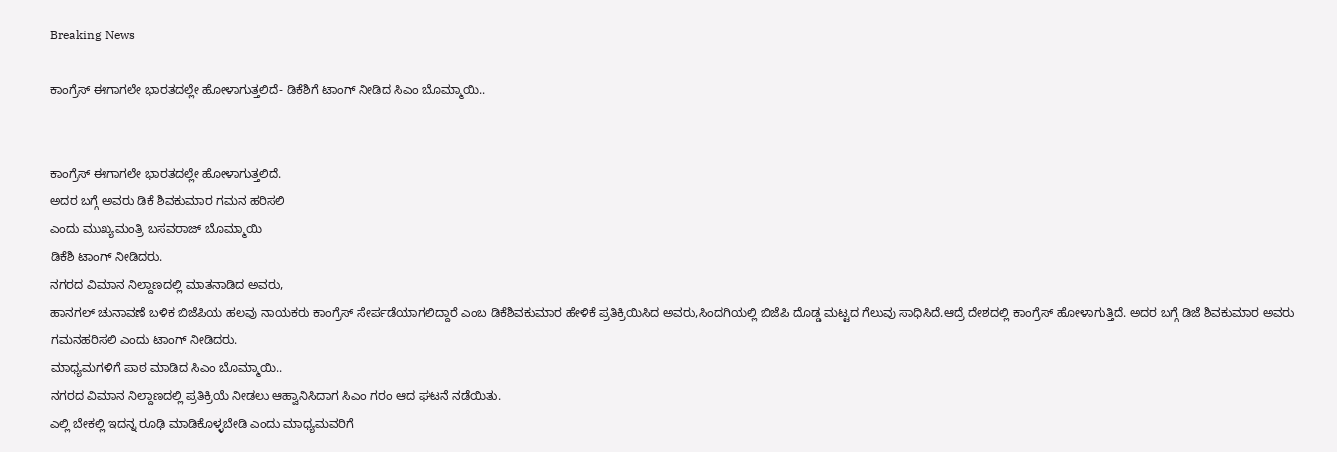Breaking News

ಕಾಂಗ್ರೆಸ್ ಈಗಾಗಲೇ ಭಾರತದಲ್ಲೇ ಹೋಳಾಗುತ್ತಲಿದೆ- ಡಿಕೆಶಿಗೆ ಟಾಂಗ್ ನೀಡಿದ ಸಿಎಂ ಬೊಮ್ಮಾಯಿ..


ಕಾಂಗ್ರೆಸ್ ಈಗಾಗಲೇ ಭಾರತದಲ್ಲೇ ಹೋಳಾಗುತ್ತಲಿದೆ.
ಅದರ ಬಗ್ಗೆ ಅವರು ಡಿಕೆ ಶಿವಕುಮಾರ ಗಮನ ಹರಿಸಲಿ
ಎಂದು ಮುಖ್ಯಮಂತ್ರಿ ಬಸವರಾಜ್ ಬೊಮ್ಮಾಯಿ
ಡಿಕೆಶಿ ಟಾಂಗ್ ನೀಡಿದರು.
ನಗರದ ವಿಮಾನ ‌ನಿಲ್ದಾಣದಲ್ಲಿ ಮಾತನಾಡಿದ ಅವರು,
ಹಾನಗಲ್ ಚುನಾವಣೆ ಬಳಿಕ ಬಿಜೆಪಿಯ ಹಲವು ನಾಯಕರು ಕಾಂಗ್ರೆಸ್ ಸೇರ್ಪಡೆಯಾಗಲಿದ್ದಾರೆ ಎಂಬ ಡಿಕೆಶಿವಕುಮಾರ ಹೇಳಿಕೆ ಪ್ರತಿಕ್ರಿಯಿಸಿದ ಅವರು,ಸಿಂದಗಿಯಲ್ಲಿ ಬಿಜೆಪಿ ದೊಡ್ಡ ಮಟ್ಟದ ಗೆಲುವು ಸಾಧಿಸಿದೆ.ಆದ್ರೆ ದೇಶದಲ್ಲಿ ಕಾಂಗ್ರೆಸ್ ಹೋಳಾಗುತ್ತಿದೆ. ಅದರ ಬಗ್ಗೆ ಡಿಜೆ ಶಿವಕುಮಾರ ಅವರು ಗಮನಹರಿಸಲಿ‌ ಎಂದು ಟಾಂಗ್ ನೀಡಿದರು.
ಮಾಧ್ಯಮಗಳಿಗೆ ಪಾಠ ಮಾಡಿದ ಸಿಎಂ ಬೊಮ್ಮಾಯಿ..
ನಗರದ ವಿಮಾನ ನಿಲ್ದಾಣದಲ್ಲಿ ಪ್ರತಿಕ್ರಿಯೆ ನೀಡಲು ಆಹ್ವಾನಿಸಿದಾಗ ಸಿಎಂ ಗರಂ ಆದ ಘಟನೆ ನಡೆಯಿತು.
ಎಲ್ಲಿ ಬೇಕಲ್ಲಿ ಇದನ್ನ ರೂಢಿ ಮಾಡಿಕೊಳ್ಳಬೇಡಿ ಎಂದು ಮಾಧ್ಯಮವರಿಗೆ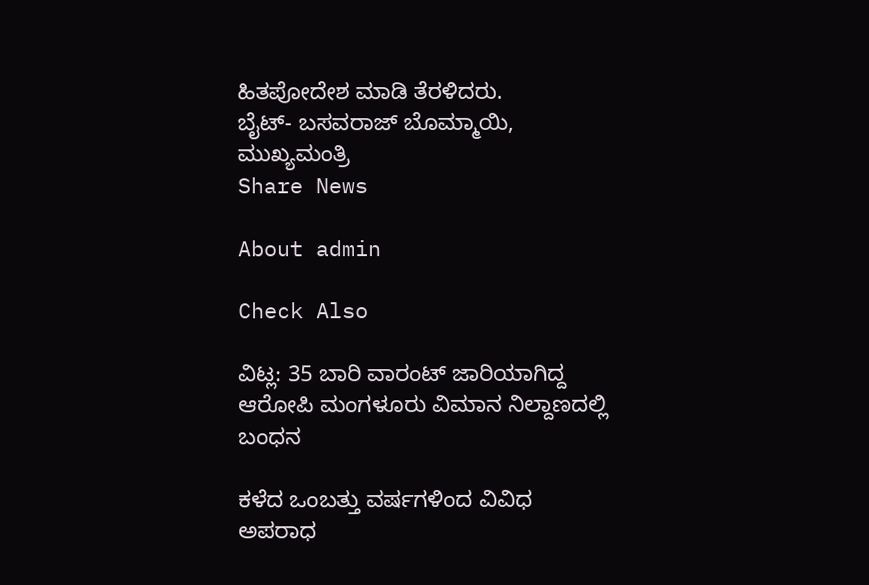ಹಿತಪೋದೇಶ ಮಾಡಿ ತೆರಳಿದರು.
ಬೈಟ್- ಬಸವರಾಜ್ ಬೊಮ್ಮಾಯಿ, ಮುಖ್ಯಮಂತ್ರಿ
Share News

About admin

Check Also

ವಿಟ್ಲ: 35 ಬಾರಿ ವಾರಂಟ್ ಜಾರಿಯಾಗಿದ್ದ ಆರೋಪಿ ಮಂಗಳೂರು ವಿಮಾನ ನಿಲ್ದಾಣದಲ್ಲಿ ಬಂಧನ

ಕಳೆದ ಒಂಬತ್ತು ವರ್ಷಗಳಿಂದ ವಿವಿಧ ಅಪರಾಧ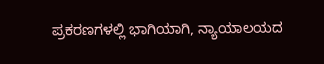ಪ್ರಕರಣಗಳಲ್ಲಿ ಭಾಗಿಯಾಗಿ, ನ್ಯಾಯಾಲಯದ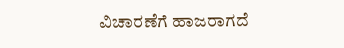ವಿಚಾರಣೆಗೆ ಹಾಜರಾಗದೆ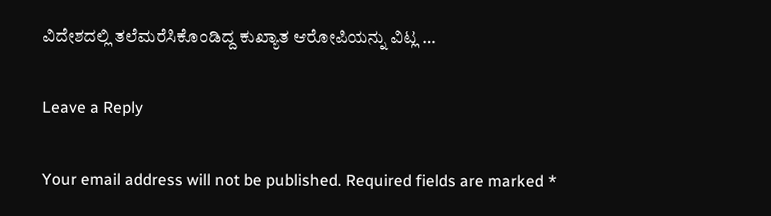ವಿದೇಶದಲ್ಲಿ ತಲೆಮರೆಸಿಕೊಂಡಿದ್ದ ಕುಖ್ಯಾತ ಆರೋಪಿಯನ್ನು ವಿಟ್ಲ …

Leave a Reply

Your email address will not be published. Required fields are marked *